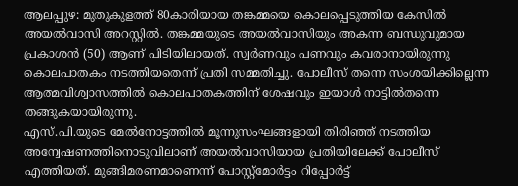ആലപ്പുഴ: മുതുകുളത്ത് 80കാരിയായ തങ്കമ്മയെ കൊലപ്പെടുത്തിയ കേസിൽ അയൽവാസി അറസ്റ്റിൽ. തങ്കമ്മയുടെ അയൽവാസിയും അകന്ന ബന്ധുവുമായ പ്രകാശൻ (50) ആണ് പിടിയിലായത്. സ്വർണവും പണവും കവരാനായിരുന്നു കൊലപാതകം നടത്തിയതെന്ന് പ്രതി സമ്മതിച്ചു. പോലീസ് തന്നെ സംശയിക്കില്ലെന്ന ആത്മവിശ്വാസത്തിൽ കൊലപാതകത്തിന് ശേഷവും ഇയാൾ നാട്ടിൽതന്നെ തങ്ങുകയായിരുന്നു.
എസ്.പി.യുടെ മേൽനോട്ടത്തിൽ മൂന്നുസംഘങ്ങളായി തിരിഞ്ഞ് നടത്തിയ അന്വേഷണത്തിനൊടുവിലാണ് അയൽവാസിയായ പ്രതിയിലേക്ക് പോലീസ് എത്തിയത്. മുങ്ങിമരണമാണെന്ന് പോസ്റ്റ്മോർട്ടം റിപ്പോർട്ട്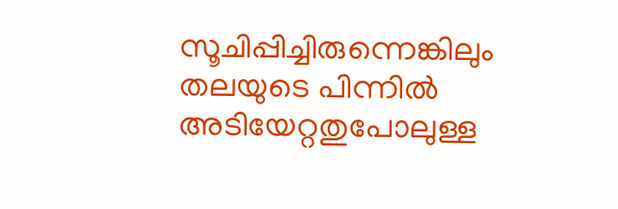സൂചിപ്പിച്ചിരുന്നെങ്കിലും തലയുടെ പിന്നിൽ അടിയേറ്റതുപോലുള്ള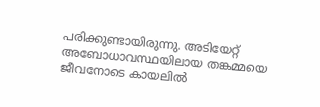പരിക്കുണ്ടായിരുന്നു. അടിയേറ്റ് അബോധാവസ്ഥയിലായ തങ്കമ്മയെ ജീവനോടെ കായലിൽ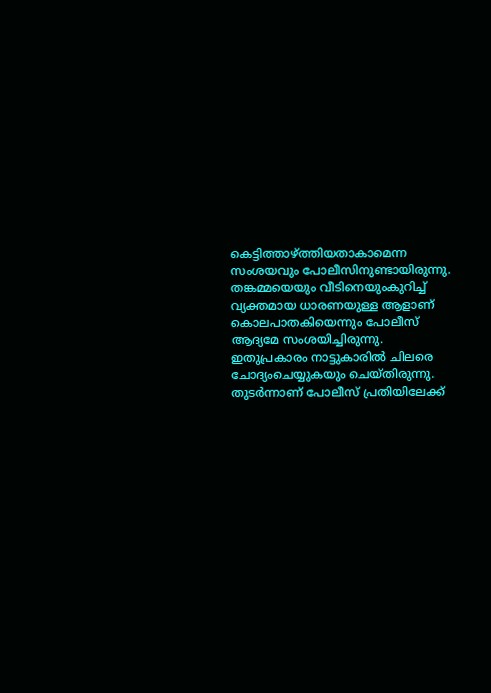കെട്ടിത്താഴ്ത്തിയതാകാമെന്ന സംശയവും പോലീസിനുണ്ടായിരുന്നു.
തങ്കമ്മയെയും വീടിനെയുംകുറിച്ച് വ്യക്തമായ ധാരണയുള്ള ആളാണ് കൊലപാതകിയെന്നും പോലീസ് ആദ്യമേ സംശയിച്ചിരുന്നു. ഇതുപ്രകാരം നാട്ടുകാരിൽ ചിലരെ ചോദ്യംചെയ്യുകയും ചെയ്തിരുന്നു. തുടർന്നാണ് പോലീസ് പ്രതിയിലേക്ക്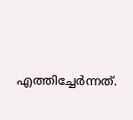എത്തിച്ചേർന്നത്.